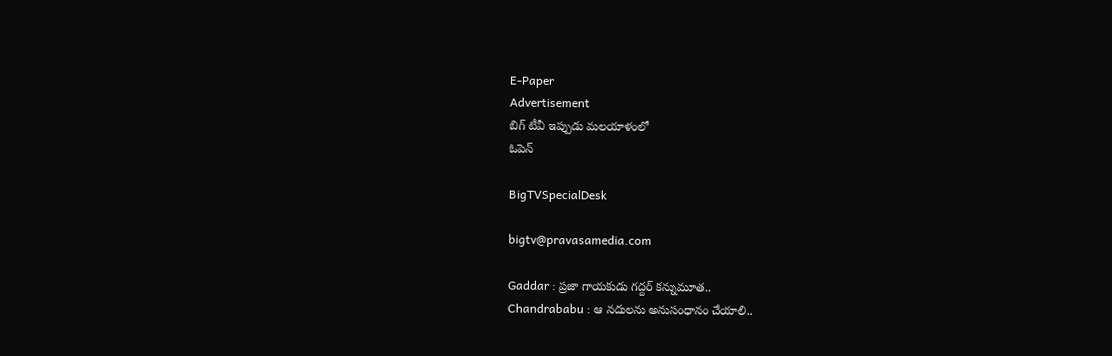E-Paper
Advertisement
బిగ్ టీవీ ఇప్పుడు మలయాళంలో
ఓపెన్

BigTVSpecialDesk

bigtv@pravasamedia.com

Gaddar : ప్రజా గాయకుడు గద్దర్ కన్నుమూత..
Chandrababu : ఆ నదులను అనుసంధానం చేయాలి..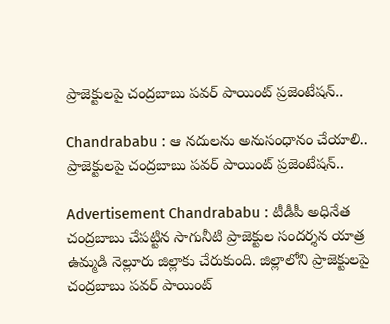ప్రాజెక్టులపై చంద్రబాబు పవర్ పాయింట్ ప్రజెంటేషన్..

Chandrababu : ఆ నదులను అనుసంధానం చేయాలి.. ప్రాజెక్టులపై చంద్రబాబు పవర్ పాయింట్ ప్రజెంటేషన్..

Advertisement Chandrababu : టీడీపీ అధినేత చంద్రబాబు చేపట్టిన సాగునీటి ప్రాజెక్టుల సందర్శన యాత్ర ఉమ్మడి నెల్లూరు జిల్లాకు చేరుకుంది. జిల్లాలోని ప్రాజెక్టులపై చంద్రబాబు పవర్‌ పాయింట్‌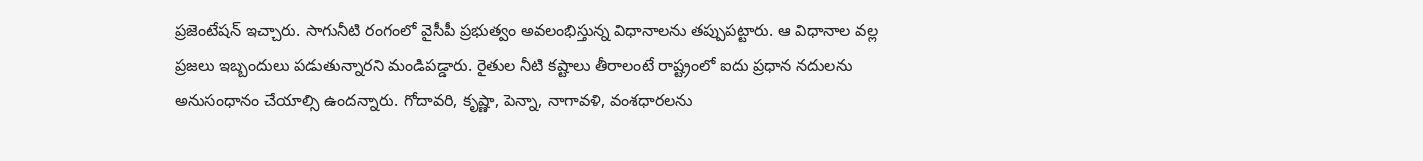ప్రజెంటేషన్‌ ఇచ్చారు. సాగునీటి రంగంలో వైసీపీ ప్రభుత్వం అవలంభిస్తున్న విధానాలను తప్పుపట్టారు. ఆ విధానాల వల్ల ప్రజలు ఇబ్బందులు పడుతున్నారని మండిపడ్డారు. రైతుల నీటి కష్టాలు తీరాలంటే రాష్ట్రంలో ఐదు ప్రధాన నదులను అనుసంధానం చేయాల్సి ఉందన్నారు. గోదావరి, కృష్ణా, పెన్నా, నాగావళి, వంశధారలను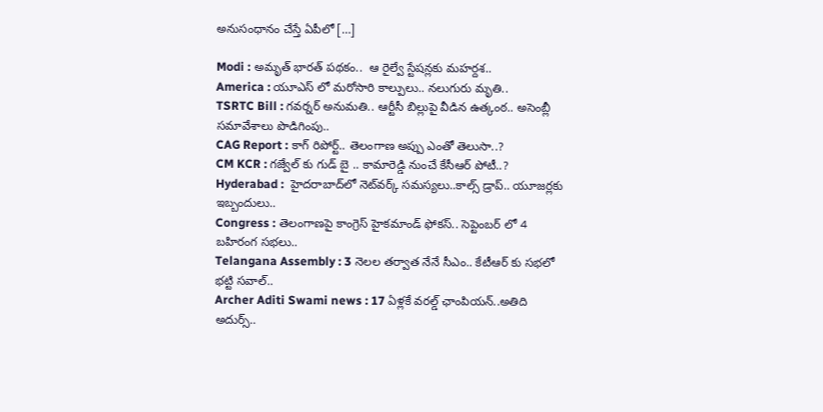అనుసంధానం చేస్తే ఏపీలో […]

Modi : అమృత్ భారత్ పథకం..  ఆ రైల్వే స్టేషన్లకు మహర్దశ..
America : యూఎస్ లో మరోసారి కాల్పులు.. నలుగురు మృతి..
TSRTC Bill : గవర్నర్ అనుమతి.. ఆర్టీసీ బిల్లుపై వీడిన ఉత్కంఠ.. అసెంబ్లీ సమావేశాలు పొడిగింపు..
CAG Report : కాగ్ రిపోర్ట్.. తెలంగాణ అప్పు ఎంతో తెలుసా..?
CM KCR : గజ్వేల్ కు గుడ్ బై .. కామారెడ్డి నుంచే కేసీఆర్ పోటీ..?
Hyderabad :  హైదరాబాద్‌లో నెట్‌వర్క్‌ సమస్యలు..కాల్స్‌ డ్రాప్.. యూజర్లకు ఇబ్బందులు..
Congress : తెలంగాణపై కాంగ్రెస్ హైకమాండ్ ఫోకస్.. సెప్టెంబర్ లో 4 బహిరంగ సభలు..
Telangana Assembly : 3 నెలల తర్వాత నేనే సీఎం.. కేటీఆర్ కు సభలో భట్టి సవాల్..
Archer Aditi Swami news : 17 ఏళ్లకే వరల్డ్ ఛాంపియన్..అతిది అదుర్స్..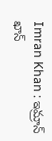Imran Khan : ఇమ్రాన్ ఖాన్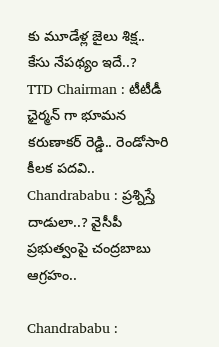కు మూడేళ్ల జైలు శిక్ష.. కేసు నేపథ్యం ఇదే..?
TTD Chairman : టీటీడీ ఛైర్మన్ గా భూమన కరుణాకర్ రెడ్డి.. రెండోసారి కీలక పదవి..
Chandrababu : ప్రశ్నిస్తే దాడులా..? వైసీపీ ప్రభుత్వంపై చంద్రబాబు ఆగ్రహం..

Chandrababu :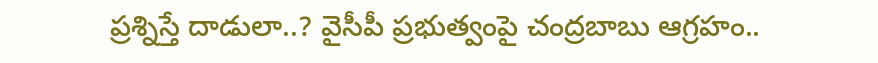ప్రశ్నిస్తే దాడులా..? వైసీపీ ప్రభుత్వంపై చంద్రబాబు ఆగ్రహం..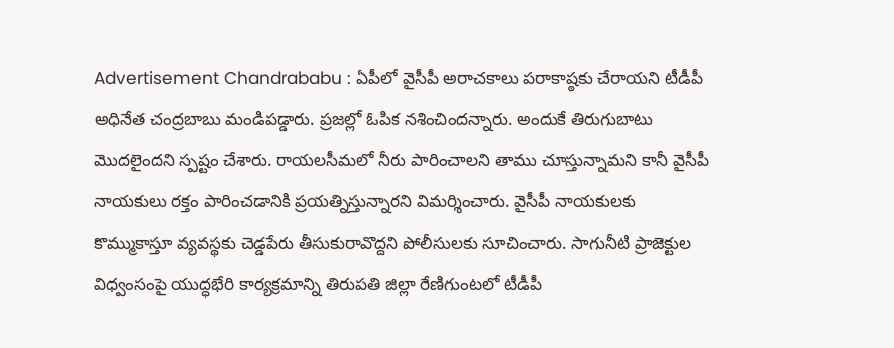Advertisement Chandrababu : ఏపీలో వైసీపీ అరాచకాలు పరాకాష్ఠకు చేరాయని టీడీపీ అధినేత చంద్రబాబు మండిపడ్డారు. ప్రజల్లో ఓపిక నశించిందన్నారు. అందుకే తిరుగుబాటు మొదలైందని స్పష్టం చేశారు. రాయలసీమలో నీరు పారించాలని తాము చూస్తున్నామని కానీ వైసీపీ నాయకులు రక్తం పారించడానికి ప్రయత్నిస్తున్నారని విమర్శించారు. వైసీపీ నాయకులకు కొమ్ముకాస్తూ వ్యవస్థకు చెడ్డపేరు తీసుకురావొద్దని పోలీసులకు సూచించారు. సాగునీటి ప్రాజెక్టుల విధ్వంసంపై యుద్ధభేరి కార్యక్రమాన్ని తిరుపతి జిల్లా రేణిగుంటలో టీడీపీ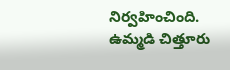నిర్వహించింది. ఉమ్మడి చిత్తూరు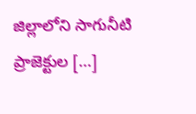జిల్లాలోని సాగునీటి ప్రాజెక్టుల […]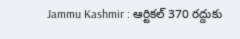Jammu Kashmir : ఆర్టికల్ 370 రద్దుకు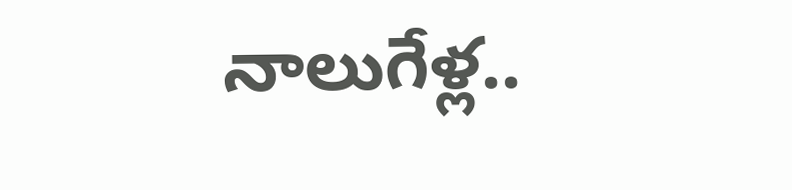నాలుగేళ్ల..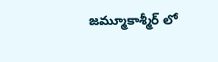జమ్మూకాశ్మీర్ లో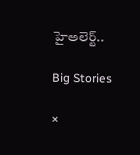హైఅలెర్ట్..

Big Stories

×